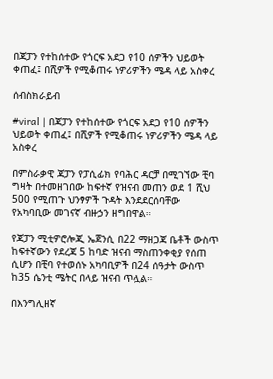በጃፓን የተከሰተው የጎርፍ አደጋ የ10 ሰዎችን ህይወት ቀጠፈ፤ በሺዎች የሚቆጠሩ ነዎሪዎችን ሜዳ ላይ አስቀረ

ሰብስክራይብ

#viral | በጃፓን የተከሰተው የጎርፍ አደጋ የ10 ሰዎችን ህይወት ቀጠፈ፤ በሺዎች የሚቆጠሩ ነዎሪዎችን ሜዳ ላይ አስቀረ

በምስራቃዊ ጃፓን የፓሲፊክ የባሕር ዳርቻ በሚገኘው ቺባ ግዛት በተመዘገበው ከፍተኛ የዝናብ መጠን ወደ 1 ሺህ 500 የሚጠጉ ህንፃዎች ጉዳት እንደደርሰባቸው የአካባቢው መገናኛ ብዙኃን ዘግበዋል።

የጃፓን ሚቲዎሮሎጂ ኤጀንሲ በ22 ማዘጋጃ ቤቶች ውስጥ ከፍተኛውን የደረጃ 5 ከባድ ዝናብ ማስጠንቀቂያ የሰጠ ሲሆን በቺባ የተወሰኑ አካባቢዎች በ24 ሰዓታት ውስጥ ከ35 ሴንቲ ሜትር በላይ ዝናብ ጥሏል።

በእንግሊዘኛ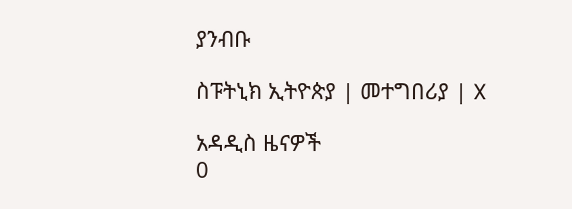ያንብቡ

ስፑትኒክ ኢትዮጵያ | መተግበሪያ | X

አዳዲስ ዜናዎች
0